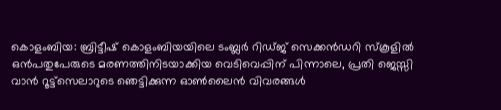കൊളംബിയ: ബ്രിട്ടീഷ് കൊളംബിയയിലെ ടംബ്ലർ റിഡ്ജ് സെക്കൻഡറി സ്കൂളിൽ ഒൻപതുപേരുടെ മരണത്തിനിടയാക്കിയ വെടിവെപ്പിന് പിന്നാലെ, പ്രതി ജെസ്സി വാൻ റൂട്ട്സെലാറുടെ ഞെട്ടിക്കുന്ന ഓൺലൈൻ വിവരങ്ങൾ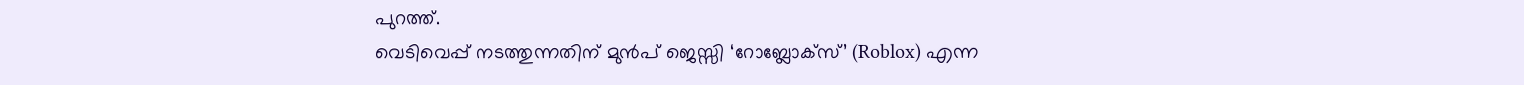പുറത്ത്.
വെടിവെപ്പ് നടത്തുന്നതിന് മുൻപ് ജെസ്സി ‘റോബ്ലോക്സ്’ (Roblox) എന്ന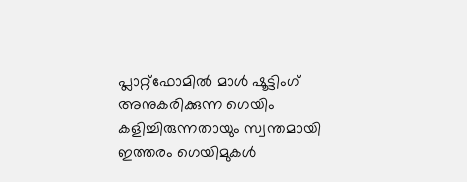പ്ലാറ്റ്ഫോമിൽ മാൾ ഷൂട്ടിംഗ് അനുകരിക്കുന്ന ഗെയിം കളിച്ചിരുന്നതായും സ്വന്തമായി ഇത്തരം ഗെയിമുകൾ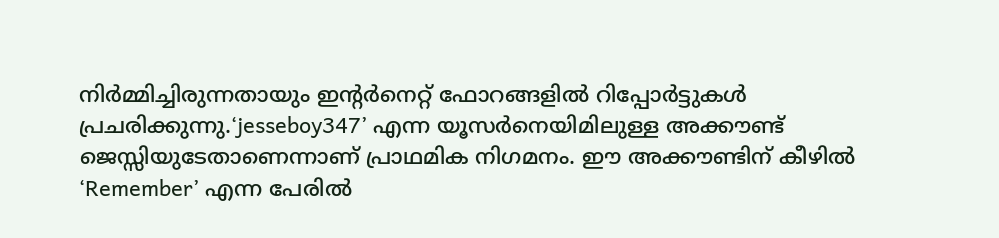നിർമ്മിച്ചിരുന്നതായും ഇന്റർനെറ്റ് ഫോറങ്ങളിൽ റിപ്പോർട്ടുകൾ പ്രചരിക്കുന്നു.‘jesseboy347’ എന്ന യൂസർനെയിമിലുള്ള അക്കൗണ്ട് ജെസ്സിയുടേതാണെന്നാണ് പ്രാഥമിക നിഗമനം. ഈ അക്കൗണ്ടിന് കീഴിൽ ‘Remember’ എന്ന പേരിൽ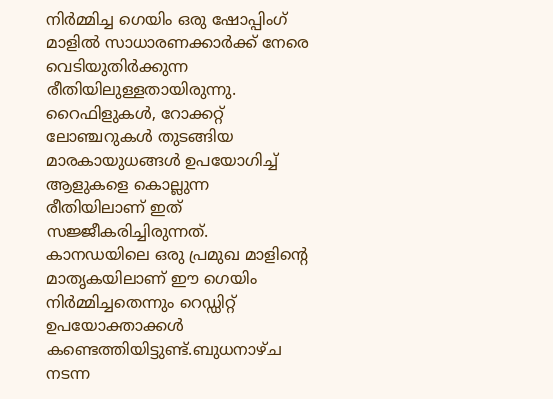നിർമ്മിച്ച ഗെയിം ഒരു ഷോപ്പിംഗ് മാളിൽ സാധാരണക്കാർക്ക് നേരെ വെടിയുതിർക്കുന്ന രീതിയിലുള്ളതായിരുന്നു.
റൈഫിളുകൾ, റോക്കറ്റ് ലോഞ്ചറുകൾ തുടങ്ങിയ മാരകായുധങ്ങൾ ഉപയോഗിച്ച് ആളുകളെ കൊല്ലുന്ന രീതിയിലാണ് ഇത് സജ്ജീകരിച്ചിരുന്നത്. കാനഡയിലെ ഒരു പ്രമുഖ മാളിന്റെ മാതൃകയിലാണ് ഈ ഗെയിം നിർമ്മിച്ചതെന്നും റെഡ്ഡിറ്റ് ഉപയോക്താക്കൾ കണ്ടെത്തിയിട്ടുണ്ട്.ബുധനാഴ്ച നടന്ന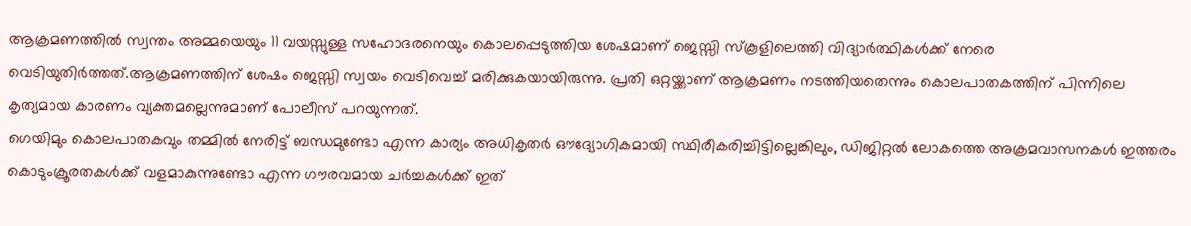ആക്രമണത്തിൽ സ്വന്തം അമ്മയെയും 11 വയസ്സുള്ള സഹോദരനെയും കൊലപ്പെടുത്തിയ ശേഷമാണ് ജെസ്സി സ്കൂളിലെത്തി വിദ്യാർത്ഥികൾക്ക് നേരെ വെടിയുതിർത്തത്.ആക്രമണത്തിന് ശേഷം ജെസ്സി സ്വയം വെടിവെച്ച് മരിക്കുകയായിരുന്നു. പ്രതി ഒറ്റയ്ക്കാണ് ആക്രമണം നടത്തിയതെന്നും കൊലപാതകത്തിന് പിന്നിലെ കൃത്യമായ കാരണം വ്യക്തമല്ലെന്നുമാണ് പോലീസ് പറയുന്നത്.
ഗെയിമും കൊലപാതകവും തമ്മിൽ നേരിട്ട് ബന്ധമുണ്ടോ എന്ന കാര്യം അധികൃതർ ഔദ്യോഗികമായി സ്ഥിരീകരിച്ചിട്ടില്ലെങ്കിലും, ഡിജിറ്റൽ ലോകത്തെ അക്രമവാസനകൾ ഇത്തരം കൊടുംക്രൂരതകൾക്ക് വളമാകുന്നുണ്ടോ എന്ന ഗൗരവമായ ചർച്ചകൾക്ക് ഇത്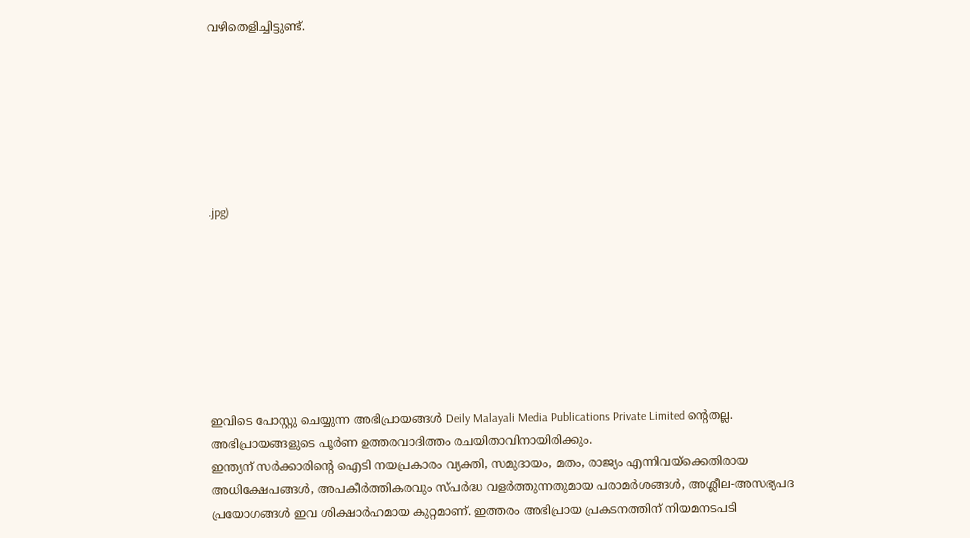വഴിതെളിച്ചിട്ടുണ്ട്.







.jpg)








ഇവിടെ പോസ്റ്റു ചെയ്യുന്ന അഭിപ്രായങ്ങൾ Deily Malayali Media Publications Private Limited ന്റെതല്ല. അഭിപ്രായങ്ങളുടെ പൂർണ ഉത്തരവാദിത്തം രചയിതാവിനായിരിക്കും.
ഇന്ത്യന് സർക്കാരിന്റെ ഐടി നയപ്രകാരം വ്യക്തി, സമുദായം, മതം, രാജ്യം എന്നിവയ്ക്കെതിരായ അധിക്ഷേപങ്ങൾ, അപകീർത്തികരവും സ്പർദ്ധ വളർത്തുന്നതുമായ പരാമർശങ്ങൾ, അശ്ലീല-അസഭ്യപദ പ്രയോഗങ്ങൾ ഇവ ശിക്ഷാർഹമായ കുറ്റമാണ്. ഇത്തരം അഭിപ്രായ പ്രകടനത്തിന് നിയമനടപടി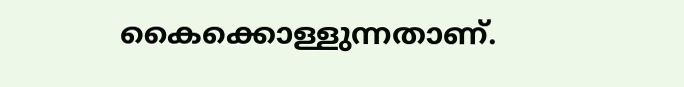കൈക്കൊള്ളുന്നതാണ്.